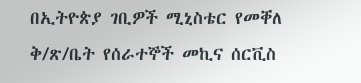በኢትዮጵያ ገቢዎች ሚኒስቴር የመቐለ ቅ/ጽ/ቤት የሰራተኞች መኪና ሰርቪስ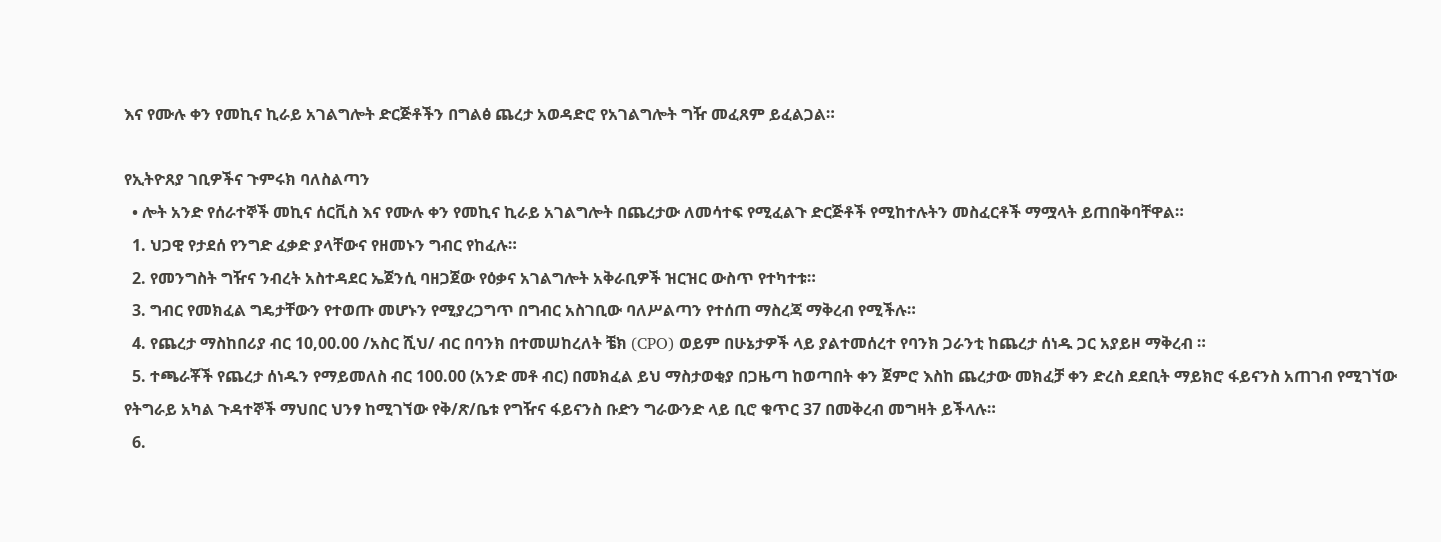እና የሙሉ ቀን የመኪና ኪራይ አገልግሎት ድርጅቶችን በግልፅ ጨረታ አወዳድሮ የአገልግሎት ግዥ መፈጸም ይፈልጋል።

የኢትዮጸያ ገቢዎችና ጉምሩክ ባለስልጣን
  • ሎት አንድ የሰራተኞች መኪና ሰርቪስ እና የሙሉ ቀን የመኪና ኪራይ አገልግሎት በጨረታው ለመሳተፍ የሚፈልጉ ድርጅቶች የሚከተሉትን መስፈርቶች ማሟላት ይጠበቅባቸዋል።
  1. ህጋዊ የታደሰ የንግድ ፈቃድ ያላቸውና የዘመኑን ግብር የከፈሉ።
  2. የመንግስት ግዥና ንብረት አስተዳደር ኤጀንሲ ባዘጋጀው የዕቃና አገልግሎት አቅራቢዎች ዝርዝር ውስጥ የተካተቱ።
  3. ግብር የመክፈል ግዴታቸውን የተወጡ መሆኑን የሚያረጋግጥ በግብር አስገቢው ባለሥልጣን የተሰጠ ማስረጃ ማቅረብ የሚችሉ።
  4. የጨረታ ማስከበሪያ ብር 10,00.00 /አስር ሺህ/ ብር በባንክ በተመሠከረለት ቼክ (CPO) ወይም በሁኔታዎች ላይ ያልተመሰረተ የባንክ ጋራንቲ ከጨረታ ሰነዱ ጋር አያይዞ ማቅረብ ።
  5. ተጫራቾች የጨረታ ሰነዱን የማይመለስ ብር 100.00 (አንድ መቶ ብር) በመክፈል ይህ ማስታወቂያ በጋዜጣ ከወጣበት ቀን ጀምሮ እስከ ጨረታው መክፈቻ ቀን ድረስ ደደቢት ማይክሮ ፋይናንስ አጠገብ የሚገኘው የትግራይ አካል ጉዳተኞች ማህበር ህንፃ ከሚገኘው የቅ/ጽ/ቤቱ የግዥና ፋይናንስ ቡድን ግራውንድ ላይ ቢሮ ቁጥር 37 በመቅረብ መግዛት ይችላሉ።
  6.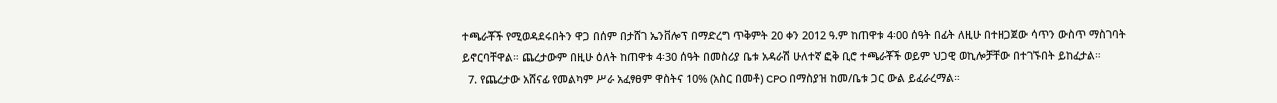ተጫራቾች የሚወዳደሩበትን ዋጋ በሰም በታሸገ ኤንቨሎፕ በማድረግ ጥቅምት 20 ቀን 2012 ዓ.ም ከጠዋቱ 4፡00 ሰዓት በፊት ለዚሁ በተዘጋጀው ሳጥን ውስጥ ማስገባት ይኖርባቸዋል። ጨረታውም በዚሁ ዕለት ከጠዋቱ 4፡30 ሰዓት በመስሪያ ቤቱ አዳራሽ ሁለተኛ ፎቅ ቢሮ ተጫራቾች ወይም ህጋዊ ወኪሎቻቸው በተገኙበት ይከፈታል።
  7. የጨረታው አሸናፊ የመልካም ሥራ አፈፃፀም ዋስትና 10% (አስር በመቶ) CPO በማስያዝ ከመ/ቤቱ ጋር ውል ይፈራረማል።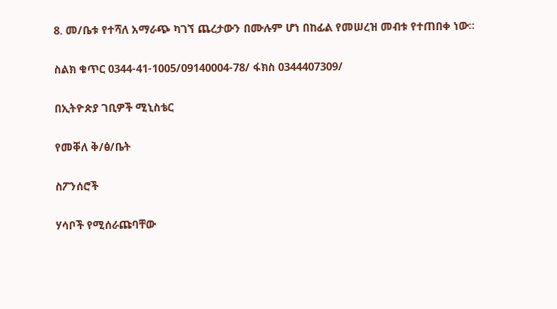8. መ/ቤቱ የተሻለ አማራጭ ካገኘ ጨረታውን በሙሉም ሆነ በከፊል የመሠረዝ መብቱ የተጠበቀ ነው።

ስልክ ቁጥር 0344-41-1005/09140004-78/ ፋክስ 0344407309/

በኢትዮጵያ ገቢዎች ሚኒስቴር

የመቐለ ቅ/ፅ/ቤት

ስፖንሰሮች

ሃሳቦች የሚሰራጩባቸው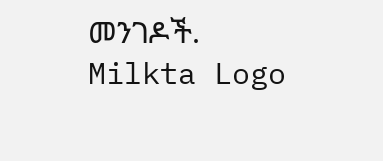መንገዶች.
Milkta Logo